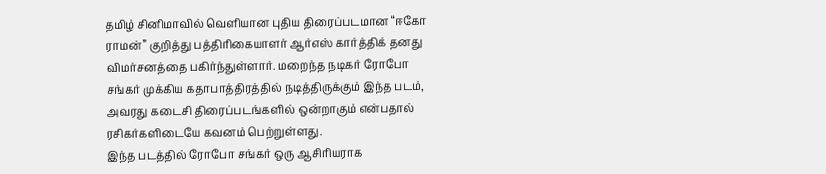தமிழ் சினிமாவில் வெளியான புதிய திரைப்படமான “ஈகோ ராமன்” குறித்து பத்திரிகையாளர் ஆர்எஸ் கார்த்திக் தனது விமர்சனத்தை பகிர்ந்துள்ளார். மறைந்த நடிகர் ரோபோ சங்கர் முக்கிய கதாபாத்திரத்தில் நடித்திருக்கும் இந்த படம், அவரது கடைசி திரைப்படங்களில் ஒன்றாகும் என்பதால் ரசிகர்களிடையே கவனம் பெற்றுள்ளது.
இந்த படத்தில் ரோபோ சங்கர் ஒரு ஆசிரியராக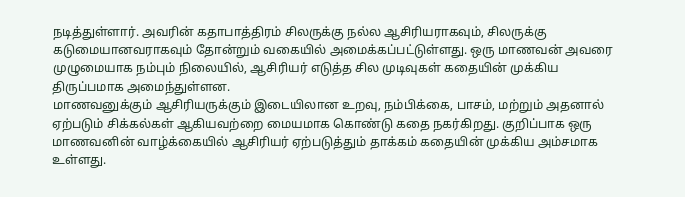நடித்துள்ளார். அவரின் கதாபாத்திரம் சிலருக்கு நல்ல ஆசிரியராகவும், சிலருக்கு கடுமையானவராகவும் தோன்றும் வகையில் அமைக்கப்பட்டுள்ளது. ஒரு மாணவன் அவரை முழுமையாக நம்பும் நிலையில், ஆசிரியர் எடுத்த சில முடிவுகள் கதையின் முக்கிய திருப்பமாக அமைந்துள்ளன.
மாணவனுக்கும் ஆசிரியருக்கும் இடையிலான உறவு, நம்பிக்கை, பாசம், மற்றும் அதனால் ஏற்படும் சிக்கல்கள் ஆகியவற்றை மையமாக கொண்டு கதை நகர்கிறது. குறிப்பாக ஒரு மாணவனின் வாழ்க்கையில் ஆசிரியர் ஏற்படுத்தும் தாக்கம் கதையின் முக்கிய அம்சமாக உள்ளது.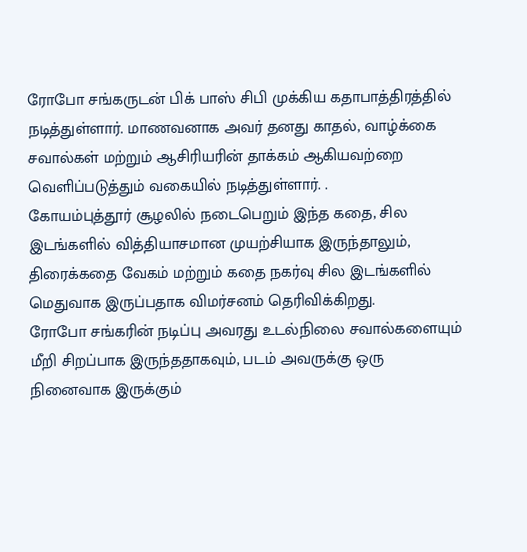ரோபோ சங்கருடன் பிக் பாஸ் சிபி முக்கிய கதாபாத்திரத்தில் நடித்துள்ளார். மாணவனாக அவர் தனது காதல், வாழ்க்கை சவால்கள் மற்றும் ஆசிரியரின் தாக்கம் ஆகியவற்றை வெளிப்படுத்தும் வகையில் நடித்துள்ளார். .
கோயம்புத்தூர் சூழலில் நடைபெறும் இந்த கதை, சில இடங்களில் வித்தியாசமான முயற்சியாக இருந்தாலும், திரைக்கதை வேகம் மற்றும் கதை நகர்வு சில இடங்களில் மெதுவாக இருப்பதாக விமர்சனம் தெரிவிக்கிறது.
ரோபோ சங்கரின் நடிப்பு அவரது உடல்நிலை சவால்களையும் மீறி சிறப்பாக இருந்ததாகவும், படம் அவருக்கு ஒரு நினைவாக இருக்கும்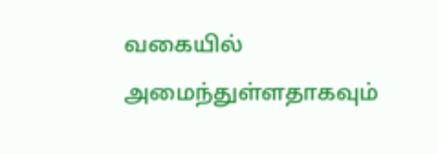வகையில் அமைந்துள்ளதாகவும்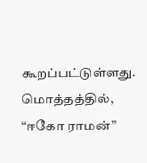கூறப்பட்டுள்ளது.
மொத்தத்தில், “ஈகோ ராமன்”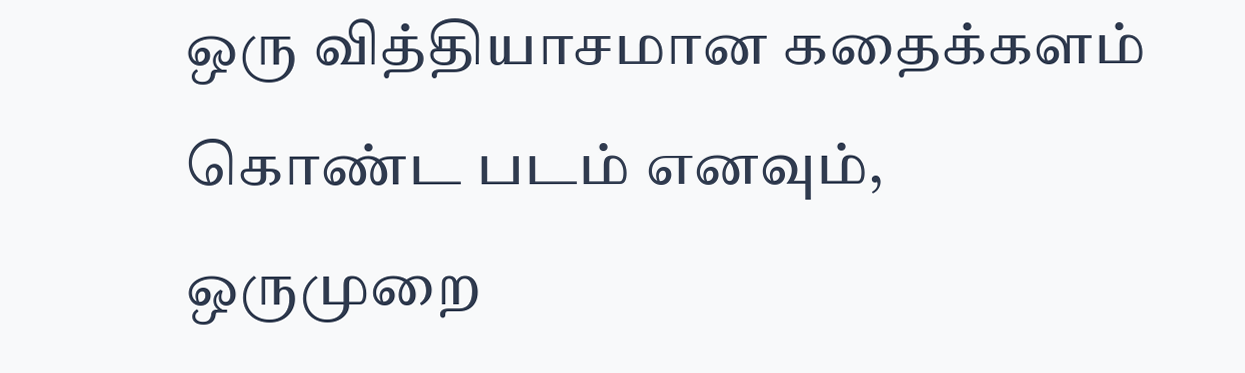ஒரு வித்தியாசமான கதைக்களம் கொண்ட படம் எனவும், ஒருமுறை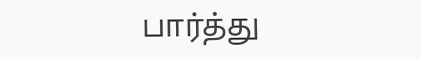பார்த்து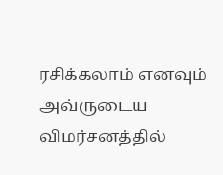ரசிக்கலாம் எனவும் அவ்ருடைய விமர்சனத்தில்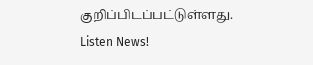குறிப்பிடப்பட்டுள்ளது.
Listen News!